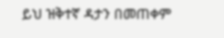ይህ ዝቅተኛ ዳታን በመጠቀም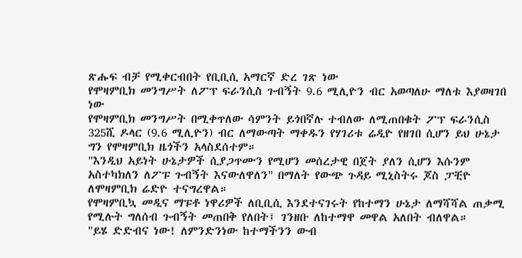ጽሑፍ ብቻ የሚቀርብበት የቢቢሲ አማርኛ ድረ ገጽ ነው
የሞዛምቢክ መንግሥት ለፖፕ ፍራንሲስ ጉብኝት 9.6 ሚሊዮን ብር አወጣለሁ ማለቱ እያወዛገበ ነው
የሞዛምቢክ መንግሥት በሚቀጥለው ሳምንት ይጎበኛሉ ተብለው ለሚጠበቁት ፖፕ ፍራንሲስ 325ሺ ዶላር (9.6 ሚሊዮን) ብር ለማውጣት ማቀዱን የሃገሪቱ ሬዲዮ የዘገበ ሲሆን ይህ ሁኔታ ግን የሞዛምቢክ ዜጎችን አላስደሰተም።
"እንዲህ አይነት ሁኔታዎች ሲያጋጥሙን የሚሆን መሰረታዊ በጀት ያለን ሲሆን እሱንም አስተካክለን ለፖፑ ጉብኝት እናውለዋለን" በማለት የውጭ ጉዳይ ሚኒስትሩ ጆስ ፓቺዮ ለሞዛምቢክ ሬድዮ ተናግረዋል።
የሞዛምቢኳ መዲና ማፑቶ ነዋሪዎች ለቢቢሲ እንደተናገሩት የከተማን ሁኔታ ለማሻሻል ጠቃሚ የሚሉት ግለሰብ ጉብኝት መጠበቅ የለበት፤ ገንዘቡ ለከተማዋ መዋል አለበት ብለዋል።
"ይሄ ድድብና ነው! ለምንድንነው ከተማችንን ውብ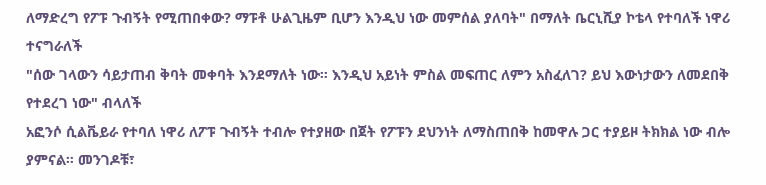ለማድረግ የፖፑ ጉብኝት የሚጠበቀው? ማፑቶ ሁልጊዜም ቢሆን እንዲህ ነው መምሰል ያለባት" በማለት ቤርኒሺያ ኮቴላ የተባለች ነዋሪ ተናግራለች
"ሰው ገላውን ሳይታጠብ ቅባት መቀባት እንደማለት ነው። እንዲህ አይነት ምስል መፍጠር ለምን አስፈለገ? ይህ እውነታውን ለመደበቅ የተደረገ ነው" ብላለች
አፎንሶ ሲልቬይራ የተባለ ነዋሪ ለፖፑ ጉብኝት ተብሎ የተያዘው በጀት የፖፑን ደህንነት ለማስጠበቅ ከመዋሉ ጋር ተያይዞ ትክክል ነው ብሎ ያምናል። መንገዶቹ፣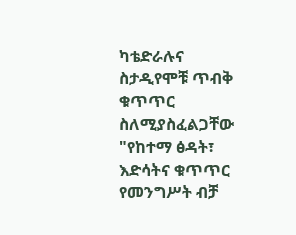ካቴድራሉና ስታዲየሞቹ ጥብቅ ቁጥጥር ስለሚያስፈልጋቸው
"የከተማ ፅዳት፣ እድሳትና ቁጥጥር የመንግሥት ብቻ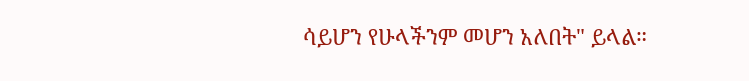ሳይሆን የሁላችንም መሆን አለበት" ይላል።